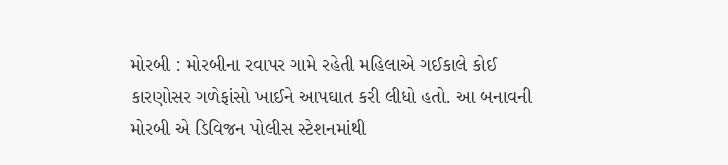મોરબી : મોરબીના રવાપર ગામે રહેતી મહિલાએ ગઈકાલે કોઈ કારણોસર ગળેફાંસો ખાઈને આપઘાત કરી લીધો હતો. આ બનાવની મોરબી એ ડિવિજન પોલીસ સ્ટેશનમાંથી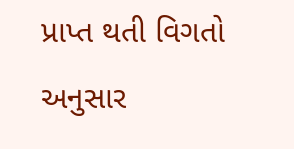પ્રાપ્ત થતી વિગતો અનુસાર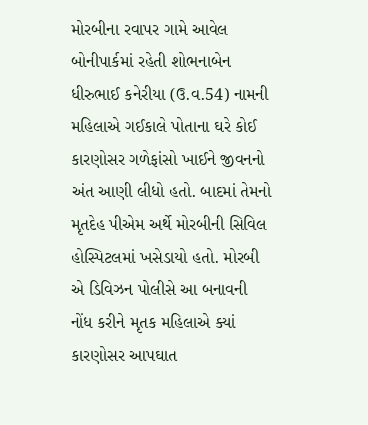મોરબીના રવાપર ગામે આવેલ બોનીપાર્કમાં રહેતી શોભનાબેન ધીરુભાઈ કનેરીયા (ઉ.વ.54) નામની મહિલાએ ગઈકાલે પોતાના ઘરે કોઈ કારણોસર ગળેફાંસો ખાઈને જીવનનો અંત આણી લીધો હતો. બાદમાં તેમનો મૃતદેહ પીએમ અર્થે મોરબીની સિવિલ હોસ્પિટલમાં ખસેડાયો હતો. મોરબી એ ડિવિઝન પોલીસે આ બનાવની નોંધ કરીને મૃતક મહિલાએ ક્યાં કારણોસર આપઘાત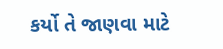કર્યો તે જાણવા માટે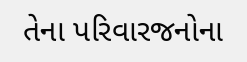તેના પરિવારજનોના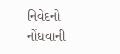નિવેદનો નોંધવાની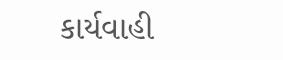કાર્યવાહી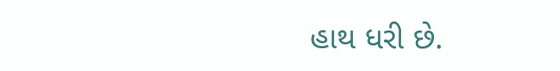હાથ ધરી છે.